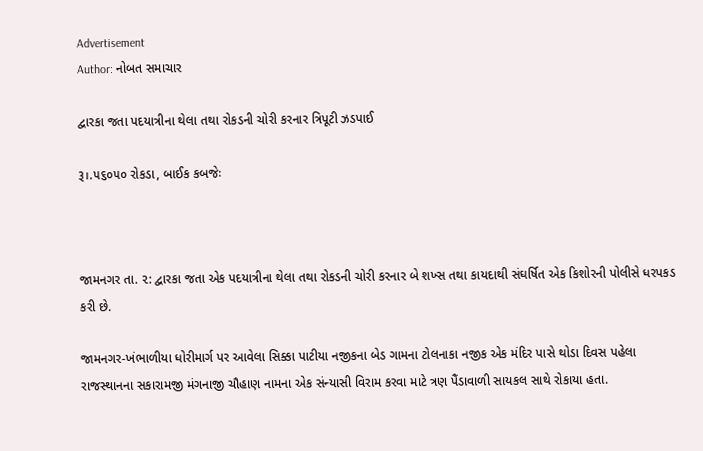Advertisement
Author: નોબત સમાચાર

દ્વારકા જતા પદયાત્રીના થેલા તથા રોકડની ચોરી કરનાર ત્રિપૂટી ઝડપાઈ

રૂ।.૫૬૦૫૦ રોકડા, બાઈક કબજેઃ



જામનગર તા. ૨: દ્વારકા જતા એક પદયાત્રીના થેલા તથા રોકડની ચોરી કરનાર બે શખ્સ તથા કાયદાથી સંઘર્ષિત એક કિશોરની પોલીસે ધરપકડ કરી છે.

જામનગર-ખંભાળીયા ધોરીમાર્ગ પર આવેલા સિક્કા પાટીયા નજીકના બેડ ગામના ટોલનાકા નજીક એક મંદિર પાસે થોડા દિવસ પહેલા રાજસ્થાનના સકારામજી મંગનાજી ચૌહાણ નામના એક સંન્યાસી વિરામ કરવા માટે ત્રણ પૈંડાવાળી સાયકલ સાથે રોકાયા હતા.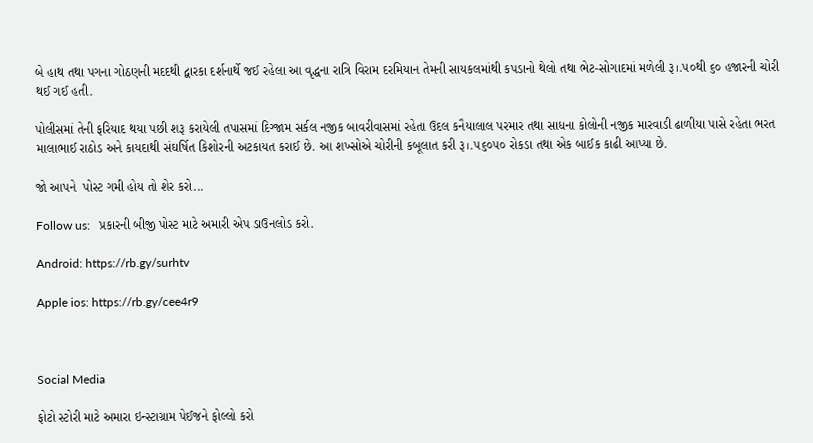બે હાથ તથા પગના ગોઠણની મદદથી દ્વારકા દર્શનાર્થે જઈ રહેલા આ વૃદ્ધના રાત્રિ વિરામ દરમિયાન તેમની સાયકલમાંથી કપડાનો થેલો તથા ભેટ-સોગાદમાં મળેલી રૂ।.૫૦થી ૬૦ હજારની ચોરી થઈ ગઈ હતી.

પોલીસમાં તેની ફરિયાદ થયા પછી શરૂ કરાયેલી તપાસમાં દિગ્જામ સર્કલ નજીક બાવરીવાસમાં રહેતા ઉદલ કનૈયાલાલ પરમાર તથા સાધના કોલોની નજીક મારવાડી ઢાળીયા પાસે રહેતા ભરત માલાભાઈ રાઠોડ અને કાયદાથી સંઘર્ષિત કિશોરની અટકાયત કરાઈ છે. આ શખ્સોએ ચોરીની કબૂલાત કરી રૂ।.૫૬૦૫૦ રોકડા તથા એક બાઈક કાઢી આપ્યા છે.

જો આપને  પોસ્ટ ગમી હોય તો શેર કરો...

Follow us:   પ્રકારની બીજી પોસ્ટ માટે અમારી એપ ડાઉનલોડ કરો.

Android: https://rb.gy/surhtv

Apple ios: https://rb.gy/cee4r9



Social Media

ફોટો સ્ટોરી માટે અમારા ઇન્સ્ટાગ્રામ પેઈજને ફોલ્લો કરો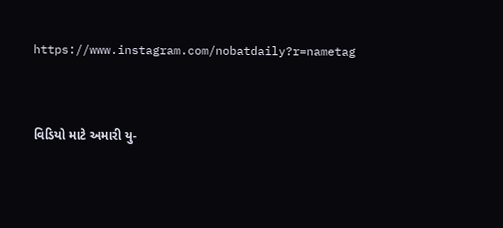https://www.instagram.com/nobatdaily?r=nametag



વિડિયો માટે અમારી યુ-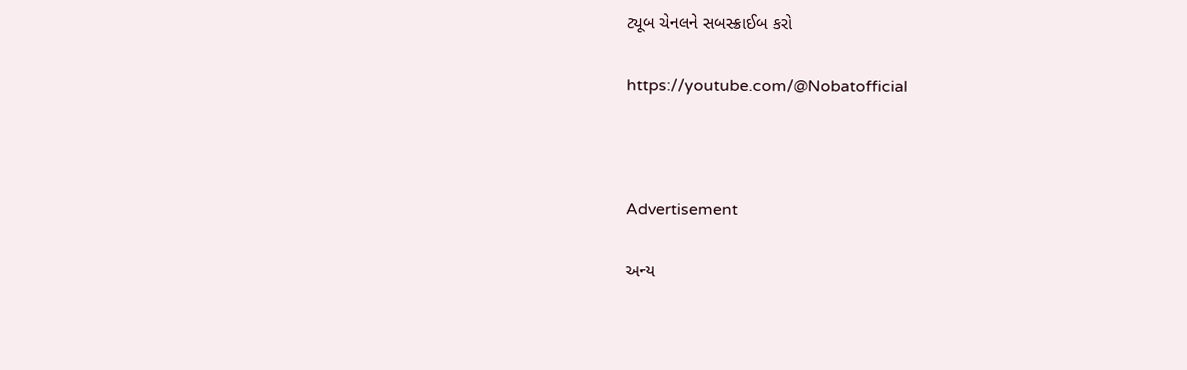ટ્યૂબ ચેનલને સબસ્ક્રાઈબ કરો

https://youtube.com/@Nobatofficial



Advertisement

અન્ય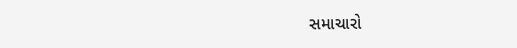સમાચારો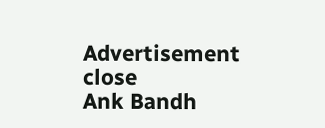Advertisement
close
Ank Bandh